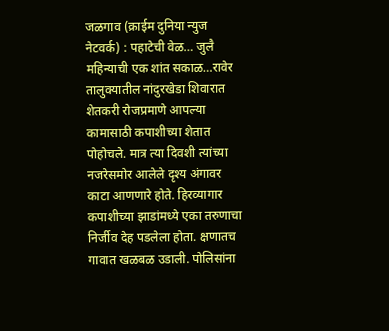जळगाव (क्राईम दुनिया न्युज नेटवर्क) : पहाटेची वेळ… जुलै महिन्याची एक शांत सकाळ…रावेर तालुक्यातील नांदुरखेडा शिवारात शेतकरी रोजप्रमाणे आपल्या कामासाठी कपाशीच्या शेतात पोहोचले. मात्र त्या दिवशी त्यांच्या नजरेसमोर आलेले दृश्य अंगावर काटा आणणारे होते. हिरव्यागार कपाशीच्या झाडांमध्ये एका तरुणाचा निर्जीव देह पडलेला होता. क्षणातच गावात खळबळ उडाली. पोलिसांना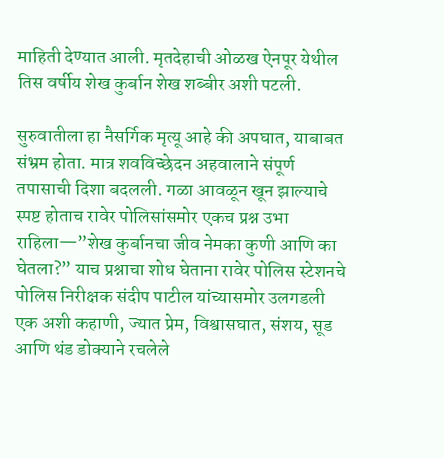माहिती देण्यात आली. मृतदेहाची ओळख ऐनपूर येथील तिस वर्षीय शेख कुर्बान शेख शब्बीर अशी पटली.

सुरुवातीला हा नैसर्गिक मृत्यू आहे की अपघात, याबाबत संभ्रम होता. मात्र शवविच्छेदन अहवालाने संपूर्ण तपासाची दिशा बदलली. गळा आवळून खून झाल्याचे स्पष्ट होताच रावेर पोलिसांसमोर एकच प्रश्न उभा राहिला—”शेख कुर्बानचा जीव नेमका कुणी आणि का घेतला?” याच प्रश्नाचा शोध घेताना रावेर पोलिस स्टेशनचे पोलिस निरीक्षक संदीप पाटील यांच्यासमोर उलगडली एक अशी कहाणी, ज्यात प्रेम, विश्वासघात, संशय, सूड आणि थंड डोक्याने रचलेले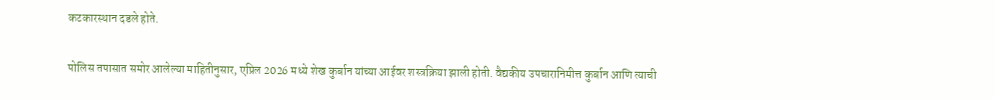कटकारस्थान दडले होते.

पोलिस तपासात समोर आलेल्या माहितीनुसार, एप्रिल 2026 मध्ये शेख कुर्बान यांच्या आईवर शस्त्रक्रिया झाली होती. वैद्यकीय उपचारानिमीत्त कुर्बान आणि त्याची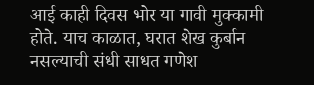आई काही दिवस भोर या गावी मुक्कामी होते. याच काळात, घरात शेख कुर्बान नसल्याची संधी साधत गणेश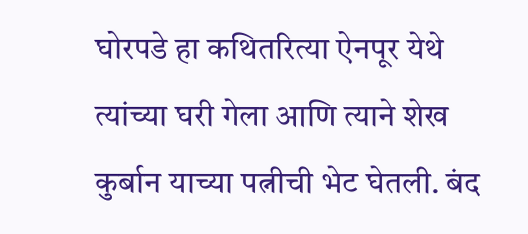घोरपडे हा कथितरित्या ऐनपूर येथे त्यांच्या घरी गेला आणि त्याने शेख कुर्बान याच्या पत्नीची भेट घेतली. बंद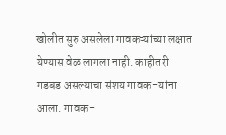खोलीत सुरु असलेला गावकऱ्यांच्या लक्षात येण्यास वेळ लागला नाही. काहीतरी गडबड असल्याचा संशय गावक-यांना आला. गावक-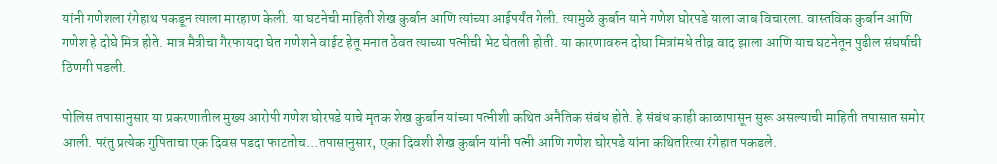यांनी गणेशला रंगेहाथ पकडून त्याला मारहाण केली. या घटनेची माहिती शेख कुर्बान आणि त्यांच्या आईपर्यंत गेली. त्यामुळे कुर्बान याने गणेश घोरपडे याला जाब विचारला. वास्तविक कुर्बान आणि गणेश हे दोघे मित्र होते. मात्र मैत्रीचा गैरफायदा घेत गणेशने वाईट हेतू मनात ठेवत त्याच्या पत्नीची भेट घेतली होती. या कारणावरुन दोघा मित्रांमधे तीव्र वाद झाला आणि याच घटनेतून पुढील संघर्षाची ठिणगी पडली.

पोलिस तपासानुसार या प्रकरणातील मुख्य आरोपी गणेश घोरपडे याचे मृतक शेख कुर्बान यांच्या पत्नीशी कथित अनैतिक संबंध होते. हे संबंध काही काळापासून सुरू असल्याची माहिती तपासात समोर आली. परंतु प्रत्येक गुपिताचा एक दिवस पडदा फाटतोच…तपासानुसार, एका दिवशी शेख कुर्बान यांनी पत्नी आणि गणेश घोरपडे यांना कथितरित्या रंगेहात पकडले.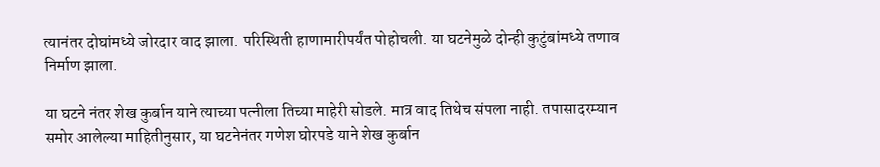त्यानंतर दोघांमध्ये जोरदार वाद झाला. परिस्थिती हाणामारीपर्यंत पोहोचली. या घटनेमुळे दोन्ही कुटुंबांमध्ये तणाव निर्माण झाला.

या घटने नंतर शेख कुर्बान याने त्याच्या पत्नीला तिच्या माहेरी सोडले. मात्र वाद तिथेच संपला नाही. तपासादरम्यान समोर आलेल्या माहितीनुसार, या घटनेनंतर गणेश घोरपडे याने शेख कुर्बान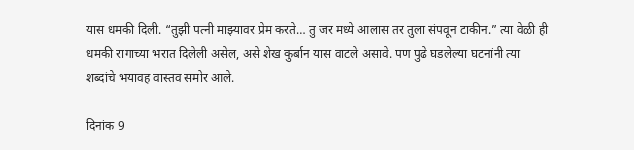यास धमकी दिली. “तुझी पत्नी माझ्यावर प्रेम करते… तु जर मध्ये आलास तर तुला संपवून टाकीन.” त्या वेळी ही धमकी रागाच्या भरात दिलेली असेल, असे शेख कुर्बान यास वाटले असावे. पण पुढे घडलेल्या घटनांनी त्या शब्दांचे भयावह वास्तव समोर आले.

दिनांक 9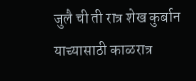जुलै ची ती रात्र शेख कुर्बान याच्यासाठी काळरात्र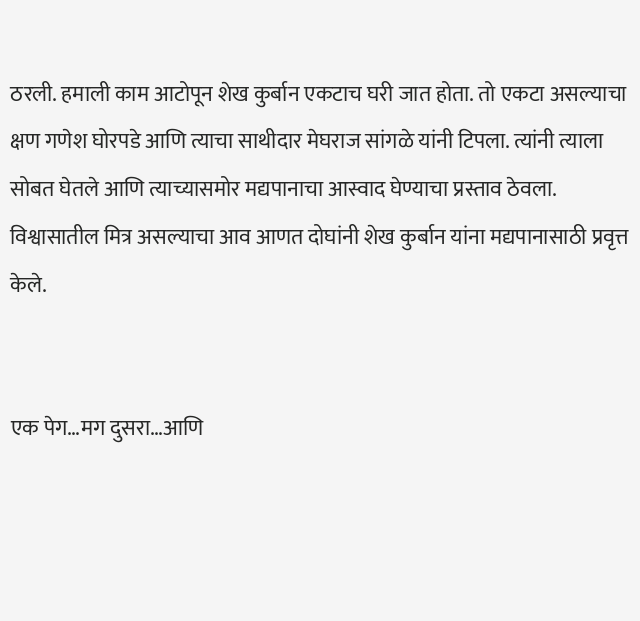ठरली. हमाली काम आटोपून शेख कुर्बान एकटाच घरी जात होता. तो एकटा असल्याचा क्षण गणेश घोरपडे आणि त्याचा साथीदार मेघराज सांगळे यांनी टिपला. त्यांनी त्याला सोबत घेतले आणि त्याच्यासमोर मद्यपानाचा आस्वाद घेण्याचा प्रस्ताव ठेवला. विश्वासातील मित्र असल्याचा आव आणत दोघांनी शेख कुर्बान यांना मद्यपानासाठी प्रवृत्त केले.


एक पेग…मग दुसरा…आणि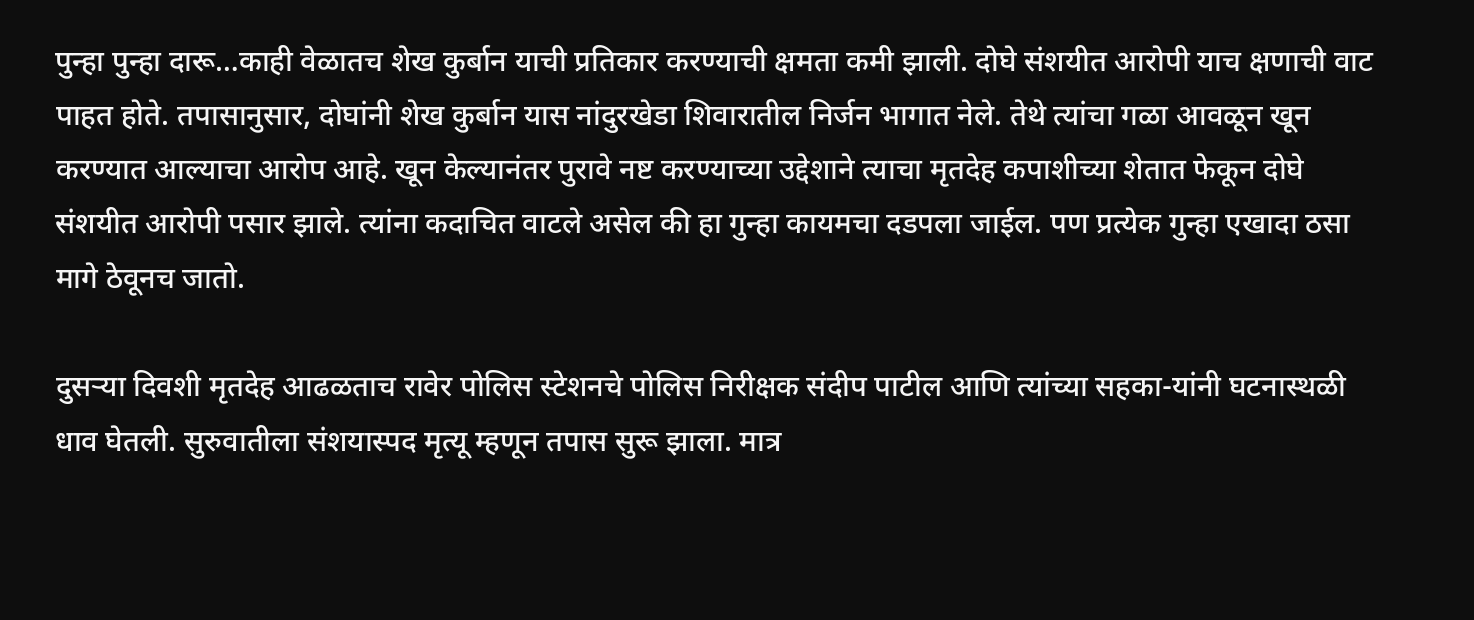पुन्हा पुन्हा दारू…काही वेळातच शेख कुर्बान याची प्रतिकार करण्याची क्षमता कमी झाली. दोघे संशयीत आरोपी याच क्षणाची वाट पाहत होते. तपासानुसार, दोघांनी शेख कुर्बान यास नांदुरखेडा शिवारातील निर्जन भागात नेले. तेथे त्यांचा गळा आवळून खून करण्यात आल्याचा आरोप आहे. खून केल्यानंतर पुरावे नष्ट करण्याच्या उद्देशाने त्याचा मृतदेह कपाशीच्या शेतात फेकून दोघे संशयीत आरोपी पसार झाले. त्यांना कदाचित वाटले असेल की हा गुन्हा कायमचा दडपला जाईल. पण प्रत्येक गुन्हा एखादा ठसा मागे ठेवूनच जातो.

दुसऱ्या दिवशी मृतदेह आढळताच रावेर पोलिस स्टेशनचे पोलिस निरीक्षक संदीप पाटील आणि त्यांच्या सहका-यांनी घटनास्थळी धाव घेतली. सुरुवातीला संशयास्पद मृत्यू म्हणून तपास सुरू झाला. मात्र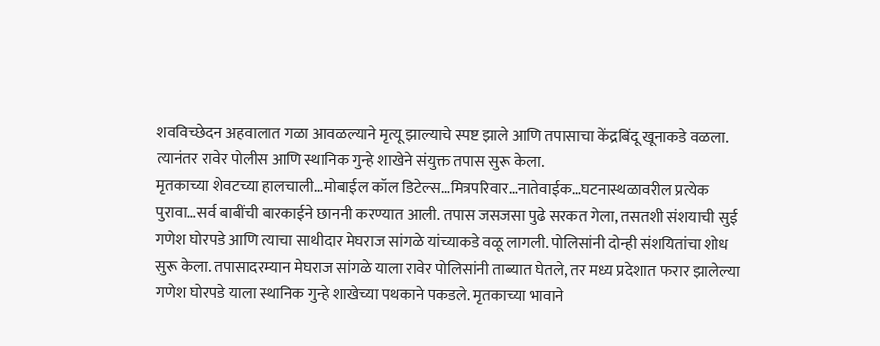शवविच्छेदन अहवालात गळा आवळल्याने मृत्यू झाल्याचे स्पष्ट झाले आणि तपासाचा केंद्रबिंदू खूनाकडे वळला. त्यानंतर रावेर पोलीस आणि स्थानिक गुन्हे शाखेने संयुक्त तपास सुरू केला.
मृतकाच्या शेवटच्या हालचाली…मोबाईल कॉल डिटेल्स…मित्रपरिवार…नातेवाईक…घटनास्थळावरील प्रत्येक पुरावा…सर्व बाबींची बारकाईने छाननी करण्यात आली. तपास जसजसा पुढे सरकत गेला, तसतशी संशयाची सुई गणेश घोरपडे आणि त्याचा साथीदार मेघराज सांगळे यांच्याकडे वळू लागली. पोलिसांनी दोन्ही संशयितांचा शोध सुरू केला. तपासादरम्यान मेघराज सांगळे याला रावेर पोलिसांनी ताब्यात घेतले, तर मध्य प्रदेशात फरार झालेल्या गणेश घोरपडे याला स्थानिक गुन्हे शाखेच्या पथकाने पकडले. मृतकाच्या भावाने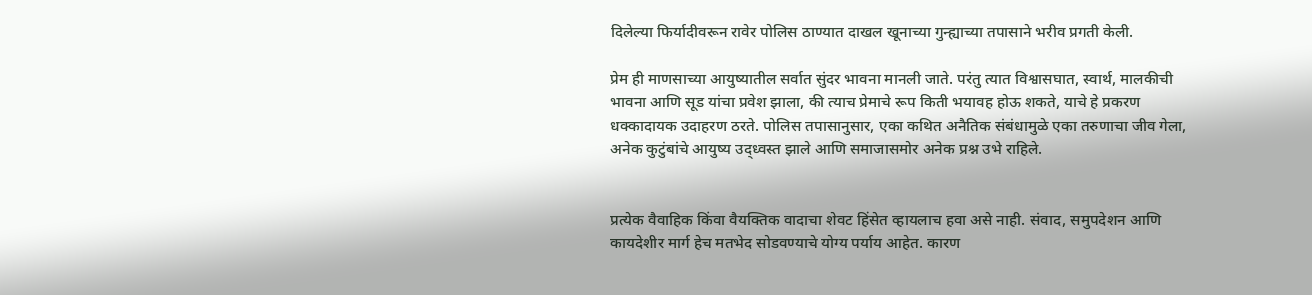दिलेल्या फिर्यादीवरून रावेर पोलिस ठाण्यात दाखल खूनाच्या गुन्ह्याच्या तपासाने भरीव प्रगती केली.

प्रेम ही माणसाच्या आयुष्यातील सर्वात सुंदर भावना मानली जाते. परंतु त्यात विश्वासघात, स्वार्थ, मालकीची भावना आणि सूड यांचा प्रवेश झाला, की त्याच प्रेमाचे रूप किती भयावह होऊ शकते, याचे हे प्रकरण धक्कादायक उदाहरण ठरते. पोलिस तपासानुसार, एका कथित अनैतिक संबंधामुळे एका तरुणाचा जीव गेला, अनेक कुटुंबांचे आयुष्य उद्ध्वस्त झाले आणि समाजासमोर अनेक प्रश्न उभे राहिले.


प्रत्येक वैवाहिक किंवा वैयक्तिक वादाचा शेवट हिंसेत व्हायलाच हवा असे नाही. संवाद, समुपदेशन आणि कायदेशीर मार्ग हेच मतभेद सोडवण्याचे योग्य पर्याय आहेत. कारण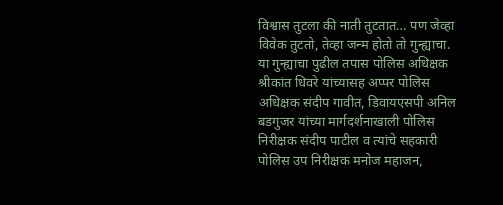विश्वास तुटला की नाती तुटतात… पण जेव्हा विवेक तुटतो, तेव्हा जन्म होतो तो गुन्ह्याचा.
या गुन्ह्याचा पुढील तपास पोलिस अधिक्षक श्रीकांत धिवरे यांच्यासह अप्पर पोलिस अधिक्षक संदीप गावीत, डिवायएसपी अनिल बडगुजर यांच्या मार्गदर्शनाखाली पोलिस निरीक्षक संदीप पाटील व त्यांचे सहकारी पोलिस उप निरीक्षक मनोज महाजन,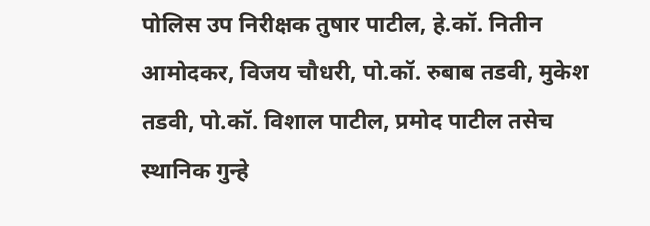पोलिस उप निरीक्षक तुषार पाटील, हे.कॉ. नितीन आमोदकर, विजय चौधरी, पो.कॉ. रुबाब तडवी, मुकेश तडवी, पो.कॉ. विशाल पाटील, प्रमोद पाटील तसेच स्थानिक गुन्हे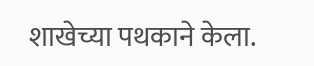शाखेच्या पथकाने केला.